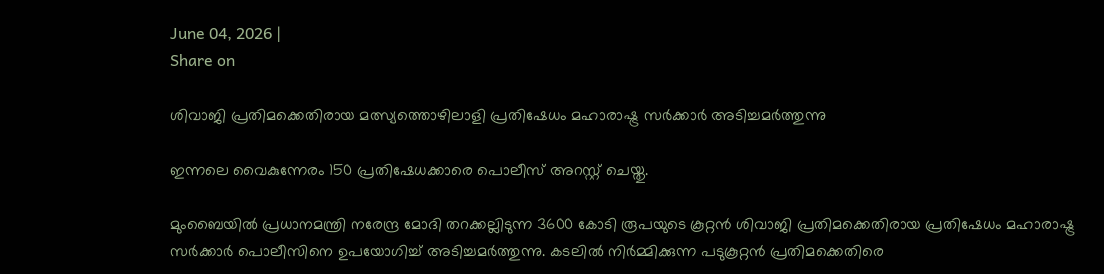June 04, 2026 |
Share on

ശിവാജി പ്രതിമക്കെതിരായ മത്സ്യത്തൊഴിലാളി പ്രതിഷേധം മഹാരാഷ്ട്ര സര്‍ക്കാര്‍ അടിച്ചമര്‍ത്തുന്നു

ഇന്നലെ വൈകുന്നേരം 150 പ്രതിഷേധക്കാരെ പൊലീസ് അറസ്റ്റ് ചെയ്തു.

മുംബൈയില്‍ പ്രധാനമന്ത്രി നരേന്ദ്ര മോദി തറക്കല്ലിടുന്ന 3600 കോടി രൂപയുടെ കൂറ്റന്‍ ശിവാജി പ്രതിമക്കെതിരായ പ്രതിഷേധം മഹാരാഷ്ട്ര സര്‍ക്കാര്‍ പൊലീസിനെ ഉപയോഗിച്ച് അടിച്ചമര്‍ത്തുന്നു. കടലില്‍ നിര്‍മ്മിക്കുന്ന പടുകൂറ്റന്‍ പ്രതിമക്കെതിരെ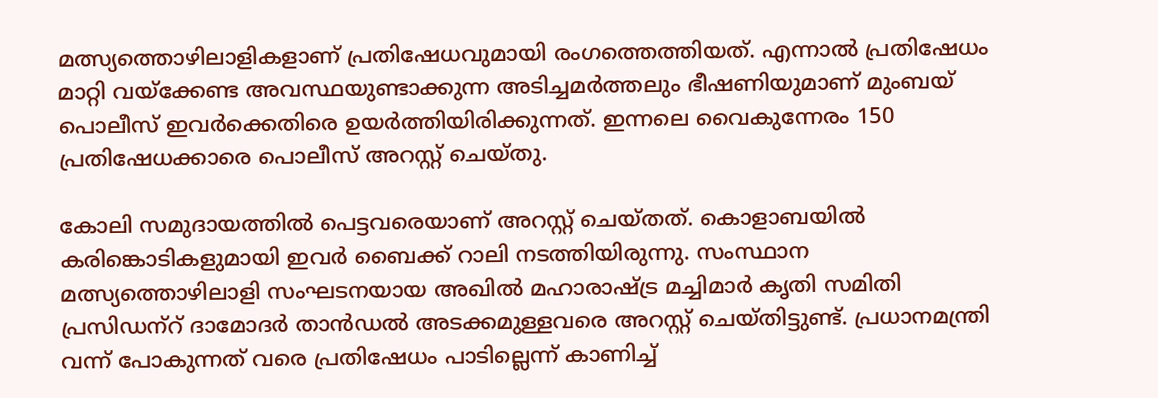മത്സ്യത്തൊഴിലാളികളാണ് പ്രതിഷേധവുമായി രംഗത്തെത്തിയത്. എന്നാല്‍ പ്രതിഷേധം മാറ്റി വയ്‌ക്കേണ്ട അവസ്ഥയുണ്ടാക്കുന്ന അടിച്ചമര്‍ത്തലും ഭീഷണിയുമാണ് മുംബയ് പൊലീസ് ഇവര്‍ക്കെതിരെ ഉയര്‍ത്തിയിരിക്കുന്നത്. ഇന്നലെ വൈകുന്നേരം 150 പ്രതിഷേധക്കാരെ പൊലീസ് അറസ്റ്റ് ചെയ്തു.

കോലി സമുദായത്തില്‍ പെട്ടവരെയാണ് അറസ്റ്റ് ചെയ്തത്. കൊളാബയില്‍ കരിങ്കൊടികളുമായി ഇവര്‍ ബൈക്ക് റാലി നടത്തിയിരുന്നു. സംസ്ഥാന മത്സ്യത്തൊഴിലാളി സംഘടനയായ അഖില്‍ മഹാരാഷ്ട്ര മച്ചിമാര്‍ കൃതി സമിതി പ്രസിഡന്‌റ് ദാമോദര്‍ താന്‍ഡല്‍ അടക്കമുള്ളവരെ അറസ്റ്റ് ചെയ്തിട്ടുണ്ട്. പ്രധാനമന്ത്രി വന്ന് പോകുന്നത് വരെ പ്രതിഷേധം പാടില്ലെന്ന് കാണിച്ച്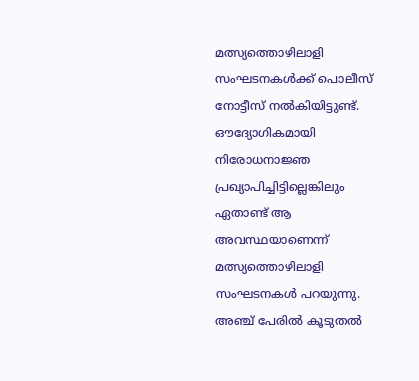മത്സ്യത്തൊഴിലാളി സംഘടനകള്‍ക്ക് പൊലീസ് നോട്ടീസ് നല്‍കിയിട്ടുണ്ട്. ഔദ്യോഗികമായി നിരോധനാജ്ഞ പ്രഖ്യാപിച്ചിട്ടില്ലെങ്കിലും ഏതാണ്ട് ആ അവസ്ഥയാണെന്ന് മത്സ്യത്തൊഴിലാളി സംഘടനകള്‍ പറയുന്നു. അഞ്ച് പേരില്‍ കൂടുതല്‍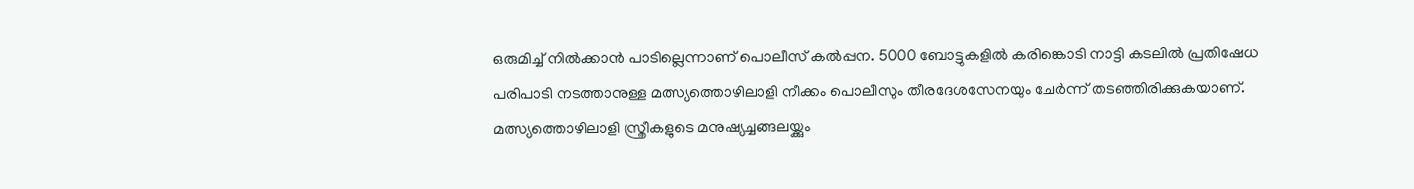ഒരുമിച്ച് നില്‍ക്കാന്‍ പാടില്ലെന്നാണ് പൊലീസ് കല്‍പ്പന. 5000 ബോട്ടുകളില്‍ കരിങ്കൊടി നാട്ടി കടലില്‍ പ്രതിഷേധ പരിപാടി നടത്താനുള്ള മത്സ്യത്തൊഴിലാളി നീക്കം പൊലീസും തീരദേശസേനയും ചേര്‍ന്ന് തടഞ്ഞിരിക്കുകയാണ്. മത്സ്യത്തൊഴിലാളി സ്ത്രീകളുടെ മനുഷ്യച്ചങ്ങലയ്ക്കും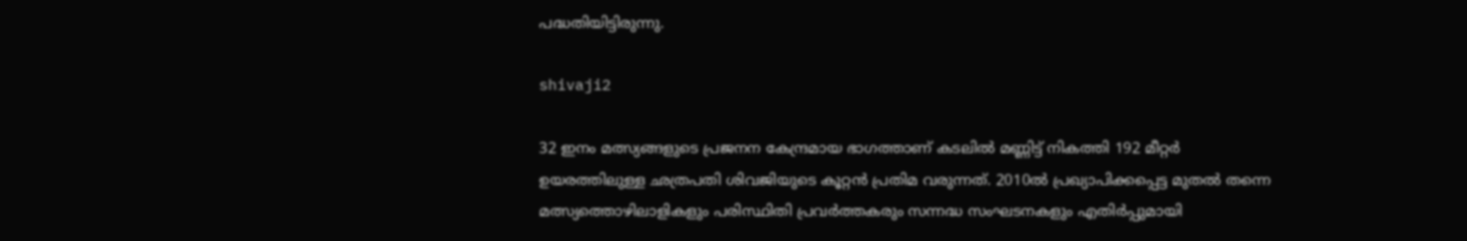പദ്ധതിയിട്ടിരുന്നു.

shivaji2

32 ഇനം മത്സ്യങ്ങളുടെ പ്രജനന കേന്ദ്രമായ ഭാഗത്താണ് കടലില്‍ മണ്ണിട്ട് നികത്തി 192 മീറ്റര്‍ ഉയരത്തിലുള്ള ഛത്രപതി ശിവജിയുടെ കൂറ്റന്‍ പ്രതിമ വരുന്നത്. 2010ല്‍ പ്രഖ്യാപിക്കപ്പെട്ട മുതല്‍ തന്നെ മത്സ്യത്തൊഴിലാളികളും പരിസ്ഥിതി പ്രവര്‍ത്തകരും സന്നദ്ധ സംഘടനകളും എതിര്‍പ്പുമായി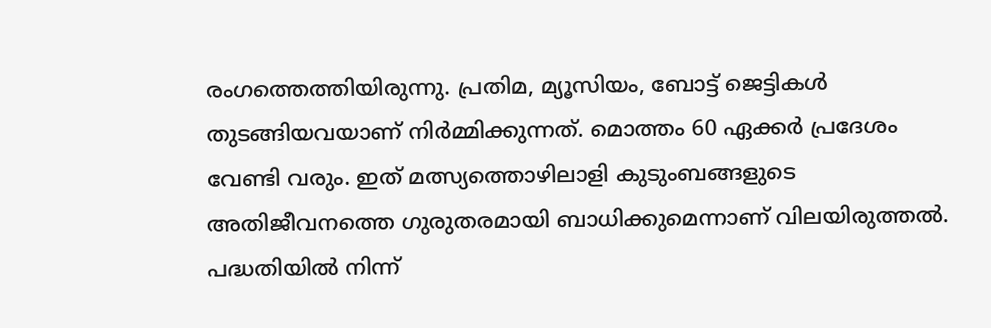രംഗത്തെത്തിയിരുന്നു. പ്രതിമ, മ്യൂസിയം, ബോട്ട് ജെട്ടികള്‍ തുടങ്ങിയവയാണ് നിര്‍മ്മിക്കുന്നത്. മൊത്തം 60 ഏക്കര്‍ പ്രദേശം വേണ്ടി വരും. ഇത് മത്സ്യത്തൊഴിലാളി കുടുംബങ്ങളുടെ അതിജീവനത്തെ ഗുരുതരമായി ബാധിക്കുമെന്നാണ് വിലയിരുത്തല്‍. പദ്ധതിയില്‍ നിന്ന്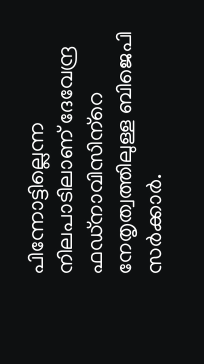പിന്നോട്ടില്ലെന്ന നിലപാടിലാണ് ദേവേന്ദ്ര ഫഡ്‌നാവിസിന്‌റെ നേതൃത്വത്തിലുള്ള ബിജെപി സര്‍ക്കാര്‍.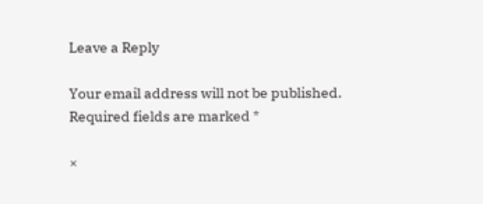Leave a Reply

Your email address will not be published. Required fields are marked *

×